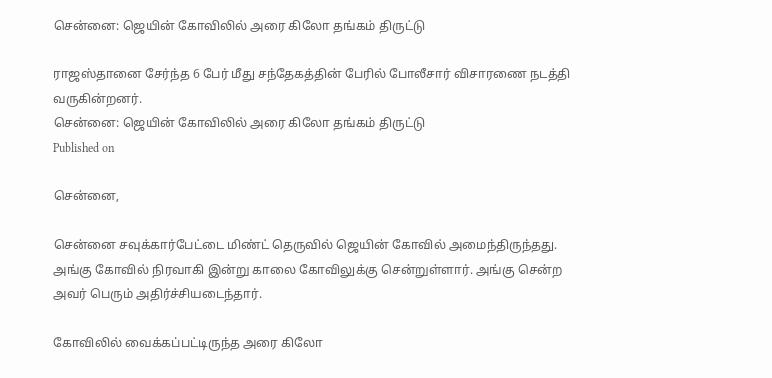சென்னை: ஜெயின் கோவிலில் அரை கிலோ தங்கம் திருட்டு

ராஜஸ்தானை சேர்ந்த 6 பேர் மீது சந்தேகத்தின் பேரில் போலீசார் விசாரணை நடத்தி வருகின்றனர்.
சென்னை: ஜெயின் கோவிலில் அரை கிலோ தங்கம் திருட்டு
Published on

சென்னை,

சென்னை சவுக்கார்பேட்டை மிண்ட் தெருவில் ஜெயின் கோவில் அமைந்திருந்தது. அங்கு கோவில் நிரவாகி இன்று காலை கோவிலுக்கு சென்றுள்ளார். அங்கு சென்ற அவர் பெரும் அதிர்ச்சியடைந்தார்.

கோவிலில் வைக்கப்பட்டிருந்த அரை கிலோ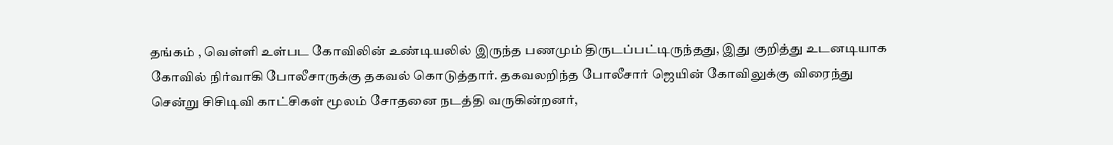தங்கம் , வெள்ளி உள்பட கோவிலின் உண்டியலில் இருந்த பணமும் திருடப்பட்டிருந்தது, இது குறித்து உடனடியாக கோவில் நிர்வாகி போலீசாருக்கு தகவல் கொடுத்தார். தகவலறிந்த போலீசார் ஜெயின் கோவிலுக்கு விரைந்து சென்று சிசிடிவி காட்சிகள் மூலம் சோதனை நடத்தி வருகின்றனர்,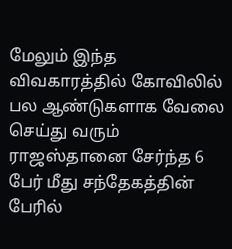மேலும் இந்த விவகாரத்தில் கோவிலில் பல ஆண்டுகளாக வேலை செய்து வரும் ராஜஸ்தானை சேர்ந்த 6 பேர் மீது சந்தேகத்தின் பேரில்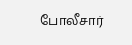போலீசார்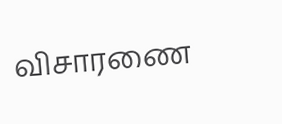விசாரணை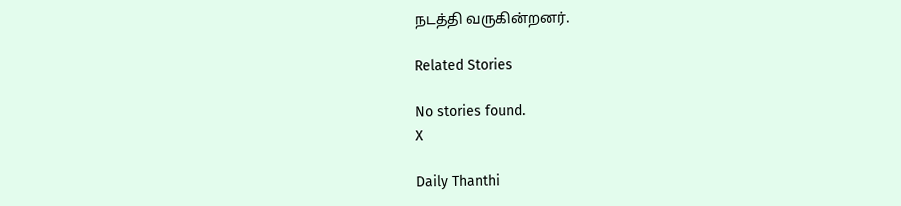நடத்தி வருகின்றனர்.

Related Stories

No stories found.
X

Daily Thanthi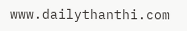www.dailythanthi.com